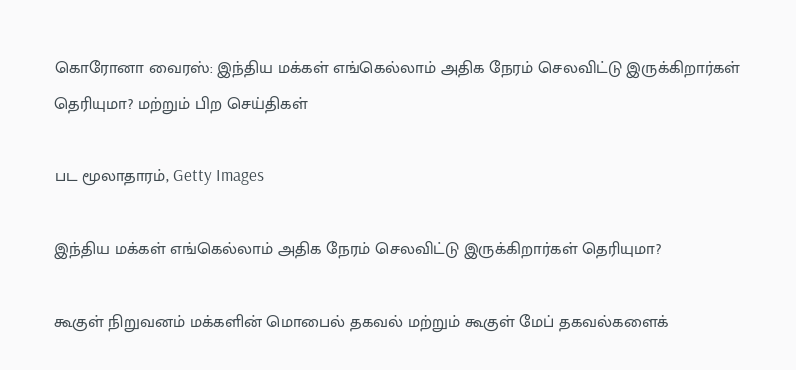கொரோனா வைரஸ்: இந்திய மக்கள் எங்கெல்லாம் அதிக நேரம் செலவிட்டு இருக்கிறார்கள் தெரியுமா? மற்றும் பிற செய்திகள்

பட மூலாதாரம், Getty Images

இந்திய மக்கள் எங்கெல்லாம் அதிக நேரம் செலவிட்டு இருக்கிறார்கள் தெரியுமா?

கூகுள் நிறுவனம் மக்களின் மொபைல் தகவல் மற்றும் கூகுள் மேப் தகவல்களைக்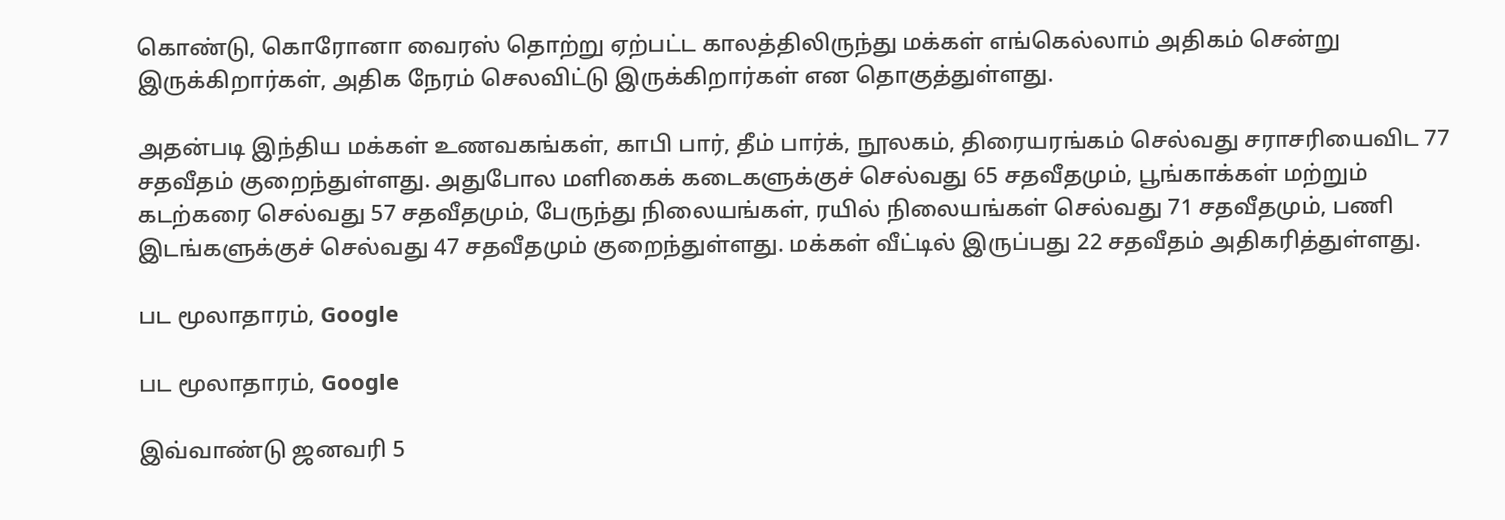கொண்டு, கொரோனா வைரஸ் தொற்று ஏற்பட்ட காலத்திலிருந்து மக்கள் எங்கெல்லாம் அதிகம் சென்று இருக்கிறார்கள், அதிக நேரம் செலவிட்டு இருக்கிறார்கள் என தொகுத்துள்ளது.

அதன்படி இந்திய மக்கள் உணவகங்கள், காபி பார், தீம் பார்க், நூலகம், திரையரங்கம் செல்வது சராசரியைவிட 77 சதவீதம் குறைந்துள்ளது. அதுபோல மளிகைக் கடைகளுக்குச் செல்வது 65 சதவீதமும், பூங்காக்கள் மற்றும் கடற்கரை செல்வது 57 சதவீதமும், பேருந்து நிலையங்கள், ரயில் நிலையங்கள் செல்வது 71 சதவீதமும், பணி இடங்களுக்குச் செல்வது 47 சதவீதமும் குறைந்துள்ளது. மக்கள் வீட்டில் இருப்பது 22 சதவீதம் அதிகரித்துள்ளது.

பட மூலாதாரம், Google

பட மூலாதாரம், Google

இவ்வாண்டு ஜனவரி 5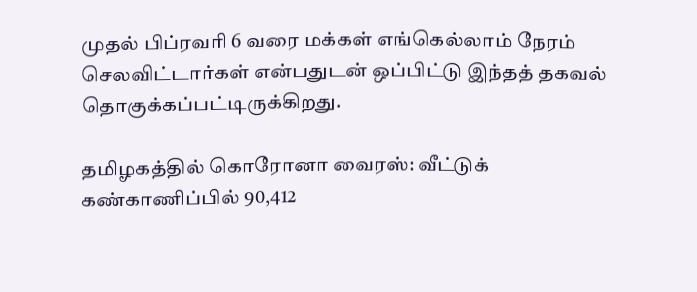முதல் பிப்ரவரி 6 வரை மக்கள் எங்கெல்லாம் நேரம் செலவிட்டார்கள் என்பதுடன் ஒப்பிட்டு இந்தத் தகவல் தொகுக்கப்பட்டிருக்கிறது.

தமிழகத்தில் கொரோனா வைரஸ்: வீட்டுக் கண்காணிப்பில் 90,412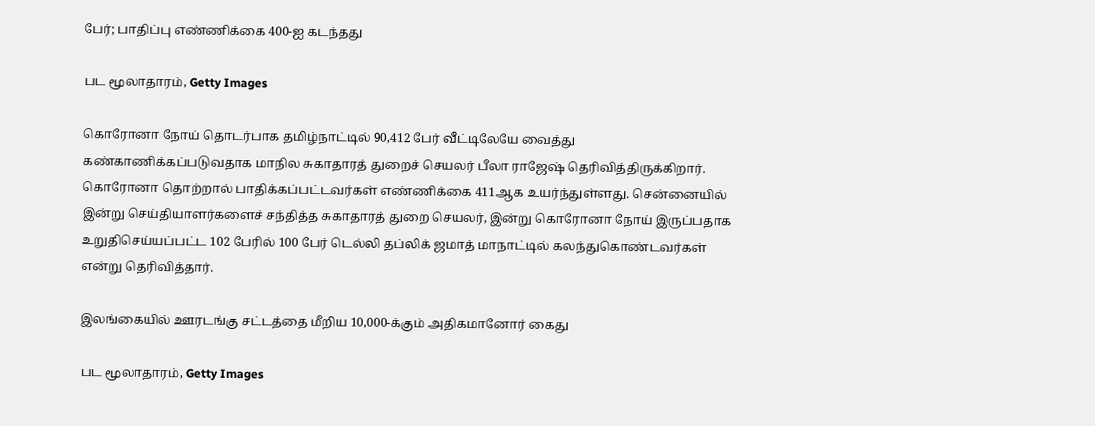பேர்; பாதிப்பு எண்ணிக்கை 400-ஐ கடந்தது

பட மூலாதாரம், Getty Images

கொரோனா நோய் தொடர்பாக தமிழ்நாட்டில் 90,412 பேர் வீட்டிலேயே வைத்து கண்காணிக்கப்படுவதாக மாநில சுகாதாரத் துறைச் செயலர் பீலா ராஜேஷ் தெரிவித்திருக்கிறார். கொரோனா தொற்றால் பாதிக்கப்பட்டவர்கள் எண்ணிக்கை 411ஆக உயர்ந்துள்ளது. சென்னையில் இன்று செய்தியாளர்களைச் சந்தித்த சுகாதாரத் துறை செயலர், இன்று கொரோனா நோய் இருப்பதாக உறுதிசெய்யப்பட்ட 102 பேரில் 100 பேர் டெல்லி தப்லிக் ஜமாத் மாநாட்டில் கலந்துகொண்டவர்கள் என்று தெரிவித்தார்.

இலங்கையில் ஊரடங்கு சட்டத்தை மீறிய 10,000-க்கும் அதிகமானோர் கைது

பட மூலாதாரம், Getty Images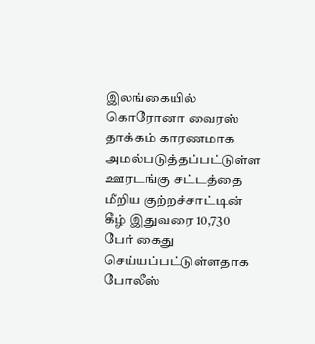இலங்கையில் கொரோனா வைரஸ் தாக்கம் காரணமாக அமல்படுத்தப்பட்டுள்ள ஊரடங்கு சட்டத்தை மீறிய குற்றச்சாட்டின் கீழ் இதுவரை 10,730 பேர் கைது செய்யப்பட்டுள்ளதாக போலீஸ்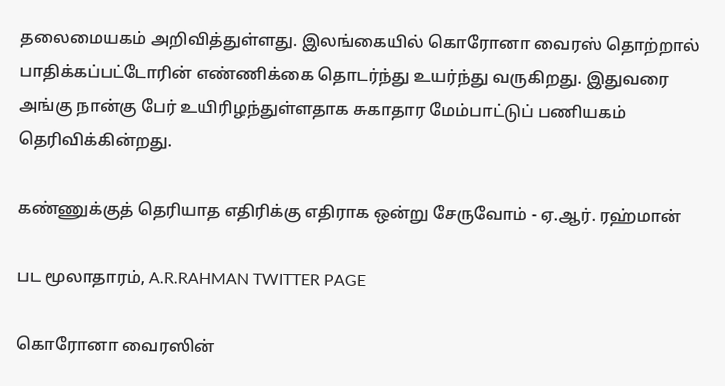தலைமையகம் அறிவித்துள்ளது. இலங்கையில் கொரோனா வைரஸ் தொற்றால் பாதிக்கப்பட்டோரின் எண்ணிக்கை தொடர்ந்து உயர்ந்து வருகிறது. இதுவரை அங்கு நான்கு பேர் உயிரிழந்துள்ளதாக சுகாதார மேம்பாட்டுப் பணியகம் தெரிவிக்கின்றது.

கண்ணுக்குத் தெரியாத எதிரிக்கு எதிராக ஒன்று சேருவோம் - ஏ.ஆர். ரஹ்மான்

பட மூலாதாரம், A.R.RAHMAN TWITTER PAGE

கொரோனா வைரஸின்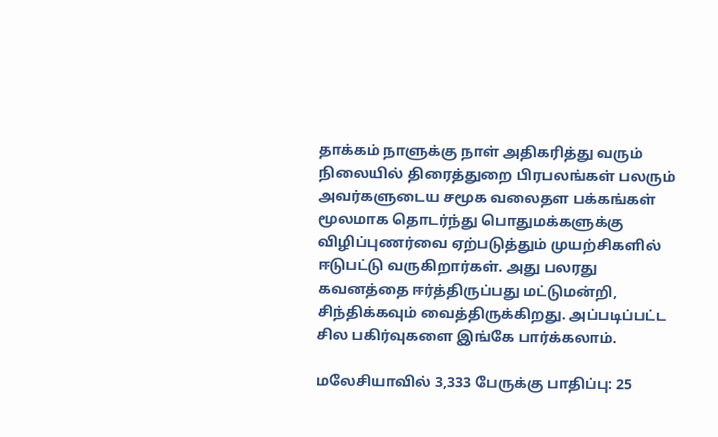தாக்கம் நாளுக்கு நாள் அதிகரித்து வரும் நிலையில் திரைத்துறை பிரபலங்கள் பலரும் அவர்களுடைய சமூக வலைதள பக்கங்கள் மூலமாக தொடர்ந்து பொதுமக்களுக்கு விழிப்புணர்வை ஏற்படுத்தும் முயற்சிகளில் ஈடுபட்டு வருகிறார்கள். அது பலரது கவனத்தை ஈர்த்திருப்பது மட்டுமன்றி, சிந்திக்கவும் வைத்திருக்கிறது. அப்படிப்பட்ட சில பகிர்வுகளை இங்கே பார்க்கலாம்.

மலேசியாவில் 3,333 பேருக்கு பாதிப்பு: 25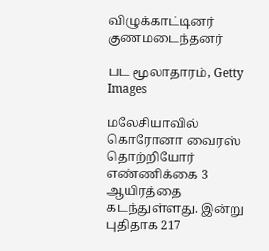விழுக்காட்டினர் குணமடைந்தனர்

பட மூலாதாரம், Getty Images

மலேசியாவில் கொரோனா வைரஸ் தொற்றியோர் எண்ணிக்கை 3 ஆயிரத்தை கடந்துள்ளது. இன்று புதிதாக 217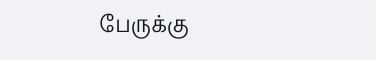பேருக்கு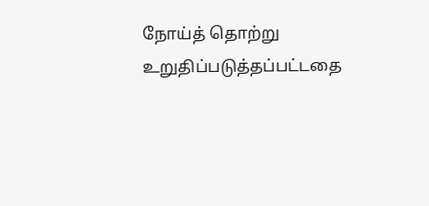நோய்த் தொற்று உறுதிப்படுத்தப்பட்டதை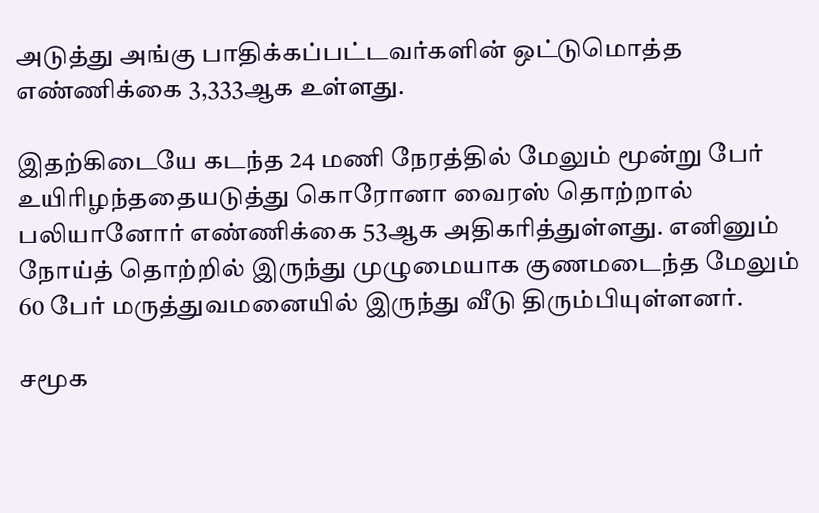அடுத்து அங்கு பாதிக்கப்பட்டவர்களின் ஒட்டுமொத்த எண்ணிக்கை 3,333ஆக உள்ளது.

இதற்கிடையே கடந்த 24 மணி நேரத்தில் மேலும் மூன்று பேர் உயிரிழந்ததையடுத்து கொரோனா வைரஸ் தொற்றால் பலியானோர் எண்ணிக்கை 53ஆக அதிகரித்துள்ளது. எனினும் நோய்த் தொற்றில் இருந்து முழுமையாக குணமடைந்த மேலும் 60 பேர் மருத்துவமனையில் இருந்து வீடு திரும்பியுள்ளனர்.

சமூக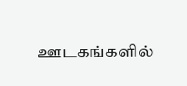ஊடகங்களில்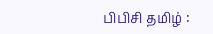பிபிசி தமிழ் :